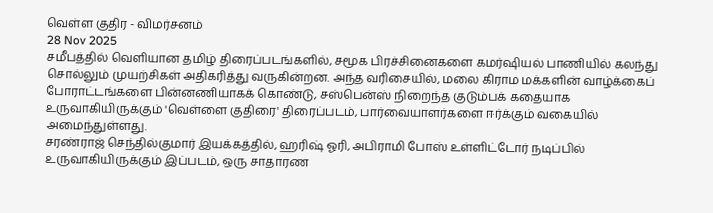வெள்ள குதிர - விமர்சனம்
28 Nov 2025
சமீபத்தில் வெளியான தமிழ் திரைப்படங்களில், சமூக பிரச்சினைகளை கமர்ஷியல் பாணியில் கலந்து சொல்லும் முயற்சிகள் அதிகரித்து வருகின்றன. அந்த வரிசையில், மலை கிராம மக்களின் வாழ்க்கைப் போராட்டங்களை பின்னணியாகக் கொண்டு, சஸ்பென்ஸ் நிறைந்த குடும்பக் கதையாக உருவாகியிருக்கும் 'வெள்ளை குதிரை' திரைப்படம், பார்வையாளர்களை ஈர்க்கும் வகையில் அமைந்துள்ளது.
சரண்ராஜ் செந்தில்குமார் இயக்கத்தில், ஹரிஷ் ஓரி, அபிராமி போஸ் உள்ளிட்டோர் நடிப்பில் உருவாகியிருக்கும் இப்படம், ஒரு சாதாரண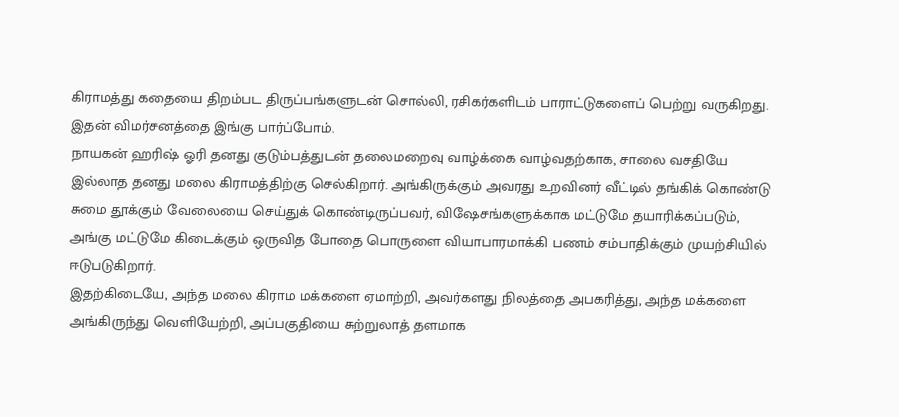கிராமத்து கதையை திறம்பட திருப்பங்களுடன் சொல்லி, ரசிகர்களிடம் பாராட்டுகளைப் பெற்று வருகிறது. இதன் விமர்சனத்தை இங்கு பார்ப்போம்.
நாயகன் ஹரிஷ் ஓரி தனது குடும்பத்துடன் தலைமறைவு வாழ்க்கை வாழ்வதற்காக, சாலை வசதியே இல்லாத தனது மலை கிராமத்திற்கு செல்கிறார். அங்கிருக்கும் அவரது உறவினர் வீட்டில் தங்கிக் கொண்டு சுமை தூக்கும் வேலையை செய்துக் கொண்டிருப்பவர், விஷேசங்களுக்காக மட்டுமே தயாரிக்கப்படும், அங்கு மட்டுமே கிடைக்கும் ஒருவித போதை பொருளை வியாபாரமாக்கி பணம் சம்பாதிக்கும் முயற்சியில் ஈடுபடுகிறார்.
இதற்கிடையே, அந்த மலை கிராம மக்களை ஏமாற்றி, அவர்களது நிலத்தை அபகரித்து, அந்த மக்களை அங்கிருந்து வெளியேற்றி, அப்பகுதியை சுற்றுலாத் தளமாக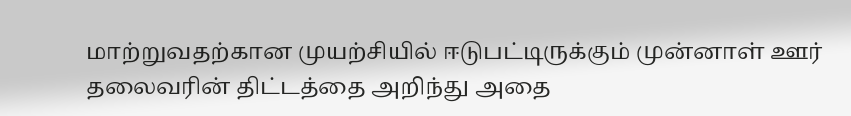மாற்றுவதற்கான முயற்சியில் ஈடுபட்டிருக்கும் முன்னாள் ஊர் தலைவரின் திட்டத்தை அறிந்து அதை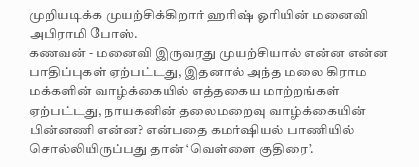முறியடிக்க முயற்சிக்கிறார் ஹரிஷ் ஓரியின் மனைவி அபிராமி போஸ்.
கணவன் - மனைவி இருவரது முயற்சியால் என்ன என்ன பாதிப்புகள் ஏற்பட்டது, இதனால் அந்த மலை கிராம மக்களின் வாழ்க்கையில் எத்தகைய மாற்றங்கள் ஏற்பட்டது, நாயகனின் தலைமறைவு வாழ்க்கையின் பின்னணி என்ன? என்பதை கமர்ஷியல் பாணியில் சொல்லியிருப்பது தான் ‘வெள்ளை குதிரை’.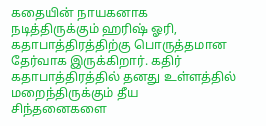கதையின் நாயகனாக நடித்திருக்கும் ஹரிஷ் ஓரி, கதாபாத்திரத்திற்கு பொருத்தமான தேர்வாக இருக்கிறார். கதிர் கதாபாத்திரத்தில் தனது உள்ளத்தில் மறைந்திருக்கும் தீய சிந்தனைகளை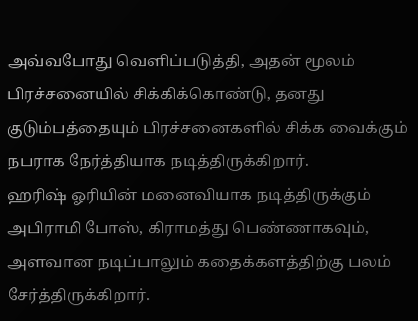அவ்வபோது வெளிப்படுத்தி, அதன் மூலம் பிரச்சனையில் சிக்கிக்கொண்டு, தனது குடும்பத்தையும் பிரச்சனைகளில் சிக்க வைக்கும் நபராக நேர்த்தியாக நடித்திருக்கிறார்.
ஹரிஷ் ஓரியின் மனைவியாக நடித்திருக்கும் அபிராமி போஸ், கிராமத்து பெண்ணாகவும், அளவான நடிப்பாலும் கதைக்களத்திற்கு பலம் சேர்த்திருக்கிறார்.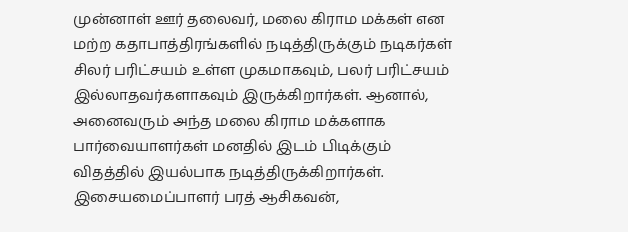முன்னாள் ஊர் தலைவர், மலை கிராம மக்கள் என மற்ற கதாபாத்திரங்களில் நடித்திருக்கும் நடிகர்கள் சிலர் பரிட்சயம் உள்ள முகமாகவும், பலர் பரிட்சயம் இல்லாதவர்களாகவும் இருக்கிறார்கள். ஆனால், அனைவரும் அந்த மலை கிராம மக்களாக பார்வையாளர்கள் மனதில் இடம் பிடிக்கும் விதத்தில் இயல்பாக நடித்திருக்கிறார்கள்.
இசையமைப்பாளர் பரத் ஆசிகவன்,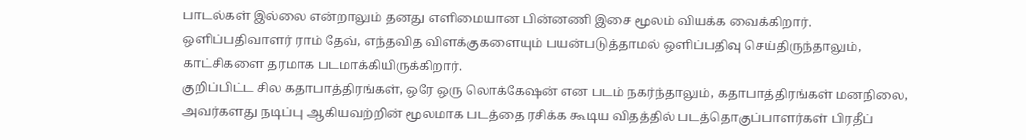பாடல்கள் இல்லை என்றாலும் தனது எளிமையான பின்னணி இசை மூலம் வியக்க வைக்கிறார்.
ஒளிப்பதிவாளர் ராம் தேவ், எந்தவித விளக்குகளையும் பயன்படுத்தாமல் ஒளிப்பதிவு செய்திருந்தாலும், காட்சிகளை தரமாக படமாக்கியிருக்கிறார்.
குறிப்பிட்ட சில கதாபாத்திரங்கள், ஒரே ஒரு லொக்கேஷன் என படம் நகர்ந்தாலும், கதாபாத்திரங்கள் மனநிலை, அவர்களது நடிப்பு ஆகியவற்றின் மூலமாக படத்தை ரசிக்க கூடிய விதத்தில் படத்தொகுப்பாளர்கள் பிரதீப்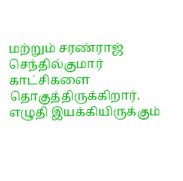மற்றும் சரண்ராஜ் செந்தில்குமார் காட்சிகளை தொகுத்திருக்கிறார்.
எழுதி இயக்கியிருக்கும்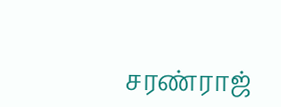சரண்ராஜ்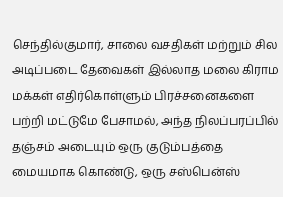செந்தில்குமார், சாலை வசதிகள் மற்றும் சில அடிப்படை தேவைகள் இல்லாத மலை கிராம மக்கள் எதிர்கொள்ளும் பிரச்சனைகளை பற்றி மட்டுமே பேசாமல், அந்த நிலப்பரப்பில் தஞ்சம் அடையும் ஒரு குடும்பத்தை மையமாக கொண்டு, ஒரு சஸ்பென்ஸ்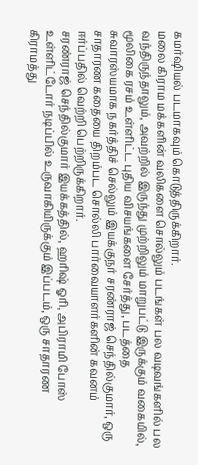கமர்ஷியல் படமாகவும் கொடுத்திருக்கிறார்.
மலை கிராம மக்களின் வலிகளை சொல்லும் படங்கள் பல வடிவங்களில் பல வந்திருந்தாலும், அவற்றில் இருந்து முற்றிலும் மாறுபட்டு இருக்கும் வகையில், மூலிகை ரசம் உள்ளிட்ட புதிய விசயங்களை சேர்த்து, படத்தை சுவாரஸ்யமாக நகர்த்திச் செல்லும் இயக்குநர் சரண்ராஜ் செந்தில்குமார், ஒரு சாதாரண கதையை திறம்பட சொல்லி பார்வையாளர்களின் கவனம் ஈர்ப்பதில் வெற்றி பெற்றிருக்கிறார்.
சரண்ராஜ் செந்தில்குமார் இயக்கத்தில், ஹரிஷ் ஓரி, அபிராமி போஸ் உள்ளிட்டோர் நடிப்பில் உருவாகியிருக்கும் இப்படம், ஒரு சாதாரண கிராமத்து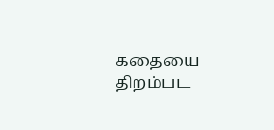கதையை திறம்பட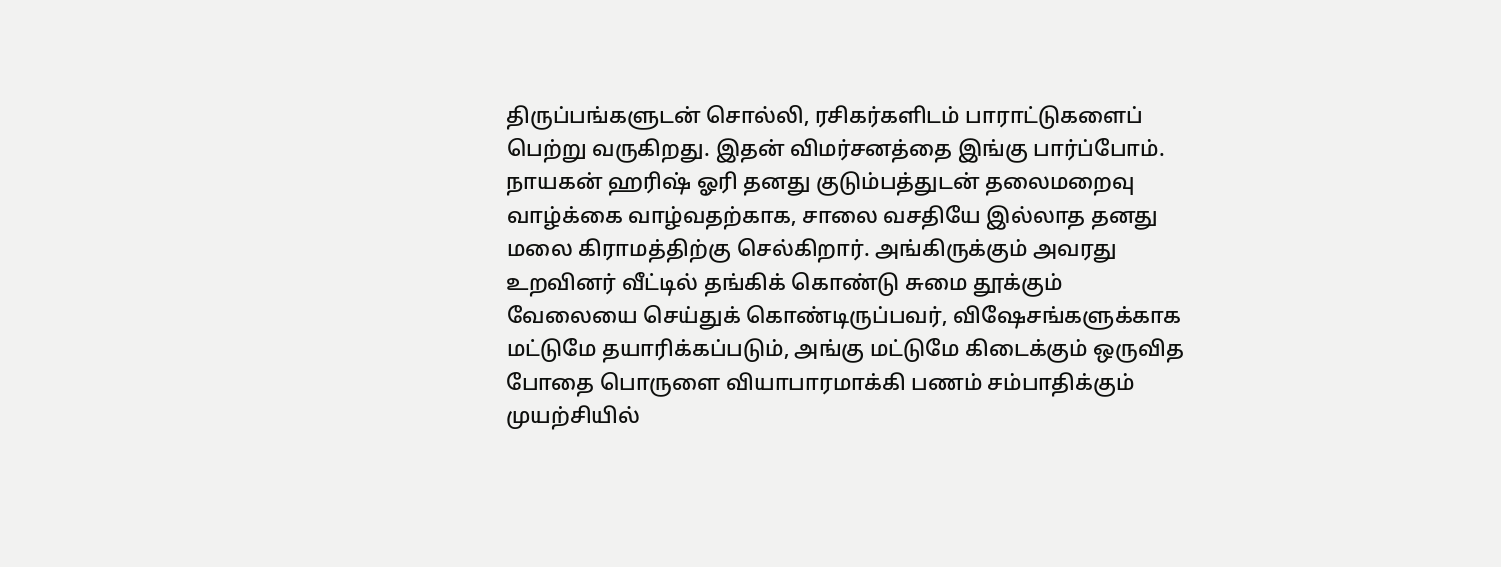திருப்பங்களுடன் சொல்லி, ரசிகர்களிடம் பாராட்டுகளைப் பெற்று வருகிறது. இதன் விமர்சனத்தை இங்கு பார்ப்போம்.
நாயகன் ஹரிஷ் ஓரி தனது குடும்பத்துடன் தலைமறைவு வாழ்க்கை வாழ்வதற்காக, சாலை வசதியே இல்லாத தனது மலை கிராமத்திற்கு செல்கிறார். அங்கிருக்கும் அவரது உறவினர் வீட்டில் தங்கிக் கொண்டு சுமை தூக்கும் வேலையை செய்துக் கொண்டிருப்பவர், விஷேசங்களுக்காக மட்டுமே தயாரிக்கப்படும், அங்கு மட்டுமே கிடைக்கும் ஒருவித போதை பொருளை வியாபாரமாக்கி பணம் சம்பாதிக்கும் முயற்சியில்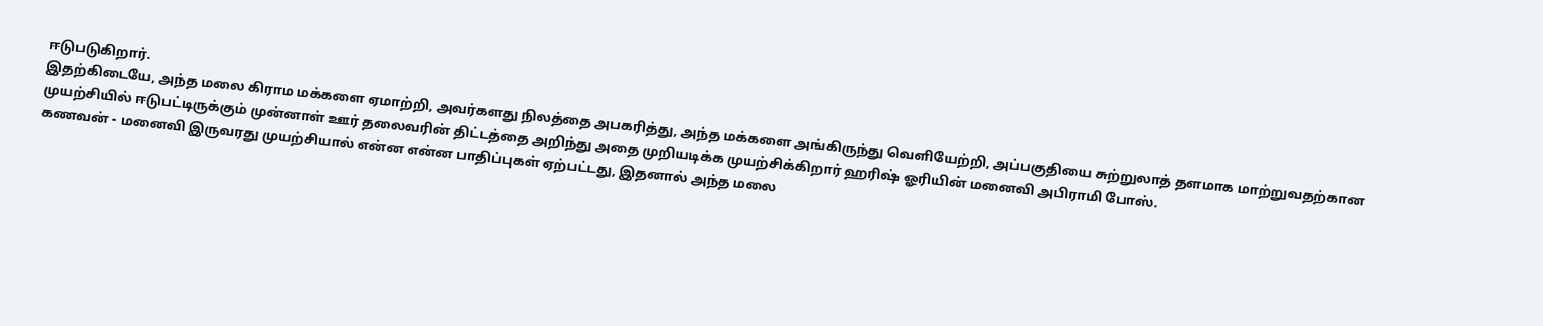ஈடுபடுகிறார்.
இதற்கிடையே, அந்த மலை கிராம மக்களை ஏமாற்றி, அவர்களது நிலத்தை அபகரித்து, அந்த மக்களை அங்கிருந்து வெளியேற்றி, அப்பகுதியை சுற்றுலாத் தளமாக மாற்றுவதற்கான முயற்சியில் ஈடுபட்டிருக்கும் முன்னாள் ஊர் தலைவரின் திட்டத்தை அறிந்து அதை முறியடிக்க முயற்சிக்கிறார் ஹரிஷ் ஓரியின் மனைவி அபிராமி போஸ்.
கணவன் - மனைவி இருவரது முயற்சியால் என்ன என்ன பாதிப்புகள் ஏற்பட்டது, இதனால் அந்த மலை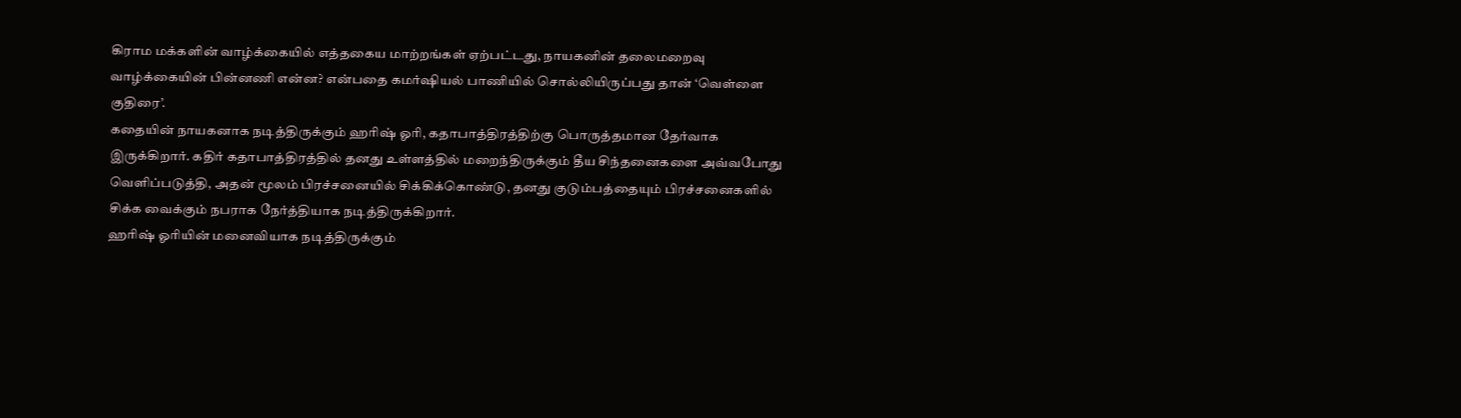கிராம மக்களின் வாழ்க்கையில் எத்தகைய மாற்றங்கள் ஏற்பட்டது, நாயகனின் தலைமறைவு வாழ்க்கையின் பின்னணி என்ன? என்பதை கமர்ஷியல் பாணியில் சொல்லியிருப்பது தான் ‘வெள்ளை குதிரை’.
கதையின் நாயகனாக நடித்திருக்கும் ஹரிஷ் ஓரி, கதாபாத்திரத்திற்கு பொருத்தமான தேர்வாக இருக்கிறார். கதிர் கதாபாத்திரத்தில் தனது உள்ளத்தில் மறைந்திருக்கும் தீய சிந்தனைகளை அவ்வபோது வெளிப்படுத்தி, அதன் மூலம் பிரச்சனையில் சிக்கிக்கொண்டு, தனது குடும்பத்தையும் பிரச்சனைகளில் சிக்க வைக்கும் நபராக நேர்த்தியாக நடித்திருக்கிறார்.
ஹரிஷ் ஓரியின் மனைவியாக நடித்திருக்கும்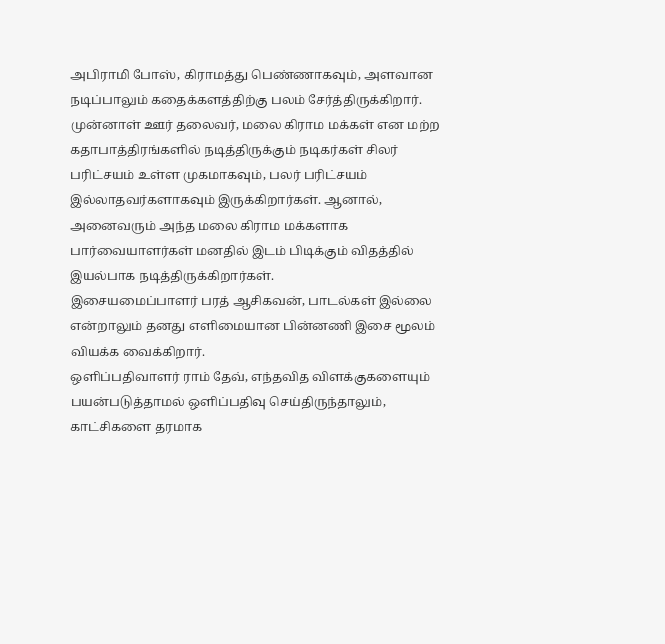அபிராமி போஸ், கிராமத்து பெண்ணாகவும், அளவான நடிப்பாலும் கதைக்களத்திற்கு பலம் சேர்த்திருக்கிறார்.
முன்னாள் ஊர் தலைவர், மலை கிராம மக்கள் என மற்ற கதாபாத்திரங்களில் நடித்திருக்கும் நடிகர்கள் சிலர் பரிட்சயம் உள்ள முகமாகவும், பலர் பரிட்சயம் இல்லாதவர்களாகவும் இருக்கிறார்கள். ஆனால், அனைவரும் அந்த மலை கிராம மக்களாக பார்வையாளர்கள் மனதில் இடம் பிடிக்கும் விதத்தில் இயல்பாக நடித்திருக்கிறார்கள்.
இசையமைப்பாளர் பரத் ஆசிகவன், பாடல்கள் இல்லை என்றாலும் தனது எளிமையான பின்னணி இசை மூலம் வியக்க வைக்கிறார்.
ஒளிப்பதிவாளர் ராம் தேவ், எந்தவித விளக்குகளையும் பயன்படுத்தாமல் ஒளிப்பதிவு செய்திருந்தாலும், காட்சிகளை தரமாக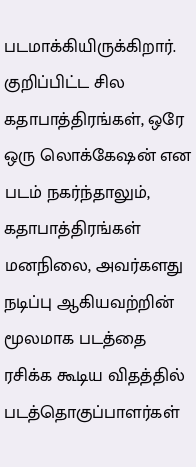படமாக்கியிருக்கிறார்.
குறிப்பிட்ட சில கதாபாத்திரங்கள், ஒரே ஒரு லொக்கேஷன் என படம் நகர்ந்தாலும், கதாபாத்திரங்கள் மனநிலை, அவர்களது நடிப்பு ஆகியவற்றின் மூலமாக படத்தை ரசிக்க கூடிய விதத்தில் படத்தொகுப்பாளர்கள்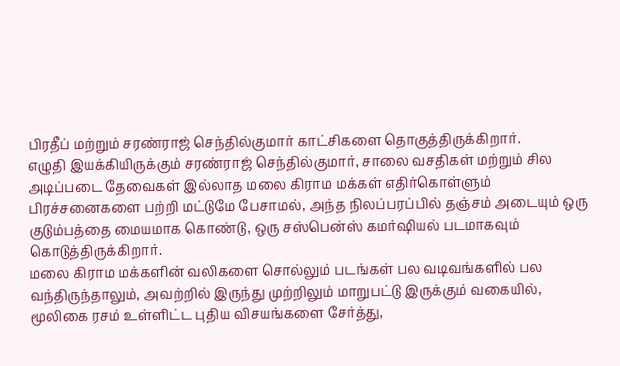பிரதீப் மற்றும் சரண்ராஜ் செந்தில்குமார் காட்சிகளை தொகுத்திருக்கிறார்.
எழுதி இயக்கியிருக்கும் சரண்ராஜ் செந்தில்குமார், சாலை வசதிகள் மற்றும் சில அடிப்படை தேவைகள் இல்லாத மலை கிராம மக்கள் எதிர்கொள்ளும் பிரச்சனைகளை பற்றி மட்டுமே பேசாமல், அந்த நிலப்பரப்பில் தஞ்சம் அடையும் ஒரு குடும்பத்தை மையமாக கொண்டு, ஒரு சஸ்பென்ஸ் கமர்ஷியல் படமாகவும் கொடுத்திருக்கிறார்.
மலை கிராம மக்களின் வலிகளை சொல்லும் படங்கள் பல வடிவங்களில் பல வந்திருந்தாலும், அவற்றில் இருந்து முற்றிலும் மாறுபட்டு இருக்கும் வகையில், மூலிகை ரசம் உள்ளிட்ட புதிய விசயங்களை சேர்த்து,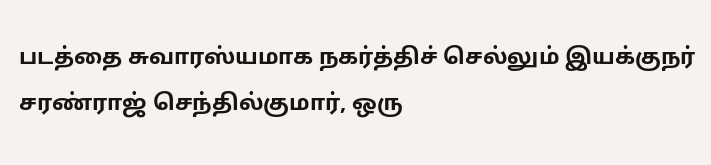படத்தை சுவாரஸ்யமாக நகர்த்திச் செல்லும் இயக்குநர் சரண்ராஜ் செந்தில்குமார், ஒரு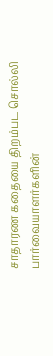சாதாரண கதையை திறம்பட சொல்லி பார்வையாளர்களின்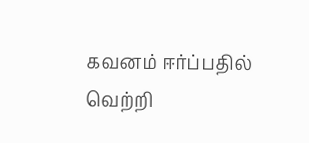கவனம் ஈர்ப்பதில் வெற்றி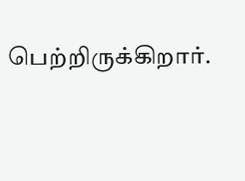பெற்றிருக்கிறார்.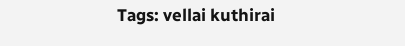Tags: vellai kuthirai